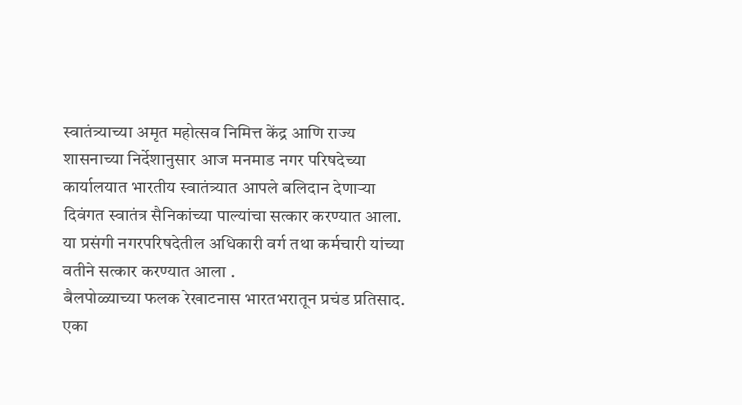स्वातंत्र्याच्या अमृत महोत्सव निमित्त केंद्र आणि राज्य शासनाच्या निर्देशानुसार आज मनमाड नगर परिषदेच्या कार्यालयात भारतीय स्वातंत्र्यात आपले बलिदान देणाऱ्या दिवंगत स्वातंत्र सैनिकांच्या पाल्यांचा सत्कार करण्यात आला. या प्रसंगी नगरपरिषदेतील अधिकारी वर्ग तथा कर्मचारी यांच्या वतीने सत्कार करण्यात आला .
बैलपोळ्याच्या फलक रेखाटनास भारतभरातून प्रचंड प्रतिसाद.
एका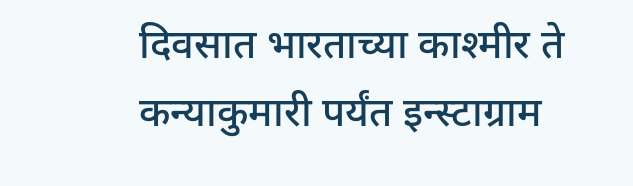दिवसात भारताच्या काश्मीर ते कन्याकुमारी पर्यंत इन्स्टाग्राम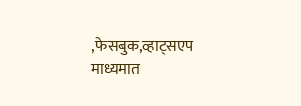,फेसबुक,व्हाट्सएप माध्यमात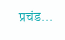प्रचंड...